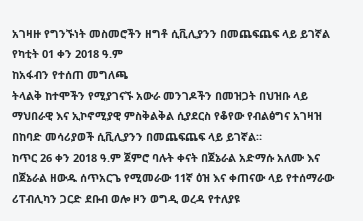አገዛዙ የግንኙነት መስመሮችን ዘግቶ ሲቪሊያንን በመጨፍጨፍ ላይ ይገኛል
የካቲት 01 ቀን 2018 ዓ.ም
ከአፋብን የተሰጠ መግለጫ
ትላልቅ ከተሞችን የሚያገናኙ አውራ መንገዶችን በመዝጋት በህዝቡ ላይ ማህበራዊ እና ኢኮኖሚያዊ ምስቅልቅል ሲያደርስ የቆየው የብልፅግና አገዛዝ በከባድ መሳሪያወች ሲቪሊያንን በመጨፍጨፍ ላይ ይገኛል።
ከጥር 26 ቀን 2018 ዓ.ም ጀምሮ ባሉት ቀናት በጀኔራል አድማሱ አለሙ እና በጀኔራል ዘውዱ ሰጥአርጌ የሚመራው 11ኛ ዕዝ እና ቀጠናው ላይ የተሰማራው ሪፐብሊካን ጋርድ ደቡብ ወሎ ዞን ወግዲ ወረዳ የተለያዩ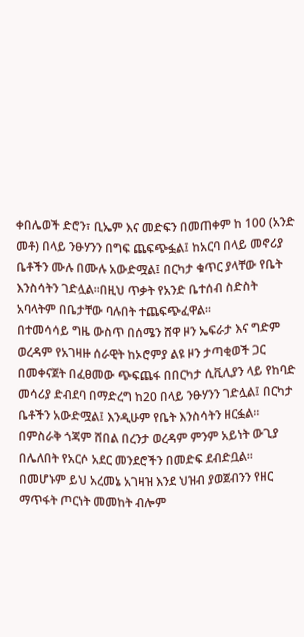ቀበሌወች ድሮን፣ ቢኤም እና መድፍን በመጠቀም ከ 100 (አንድ መቶ) በላይ ንፁሃንን በግፍ ጨፍጭፏል፤ ከአርባ በላይ መኖሪያ ቤቶችን ሙሉ በሙሉ አውድሟል፤ በርካታ ቁጥር ያላቸው የቤት እንስሳትን ገድሏል።በዚህ ጥቃት የአንድ ቤተሰብ ስድስት አባላትም በቤታቸው ባሉበት ተጨፍጭፈዋል።
በተመሳሳይ ግዜ ውስጥ በሰሜን ሸዋ ዞን ኤፍራታ እና ግድም ወረዳም የአገዛዙ ሰራዊት ከኦሮምያ ልዩ ዞን ታጣቂወች ጋር በመቀናጀት በፈፀመው ጭፍጨፋ በበርካታ ሲቪሊያን ላይ የከባድ መሳሪያ ድብደባ በማድረግ ከ20 በላይ ንፁሃንን ገድሏል፤ በርካታ ቤቶችን አውድሟል፤ እንዲሁም የቤት እንስሳትን ዘርፏል። በምስራቅ ጎጃም ሸበል በረንታ ወረዳም ምንም አይነት ውጊያ በሌለበት የአርሶ አደር መንደሮችን በመድፍ ደብድቧል።
በመሆኑም ይህ አረመኔ አገዛዝ እንደ ህዝብ ያወጀብንን የዘር ማጥፋት ጦርነት መመከት ብሎም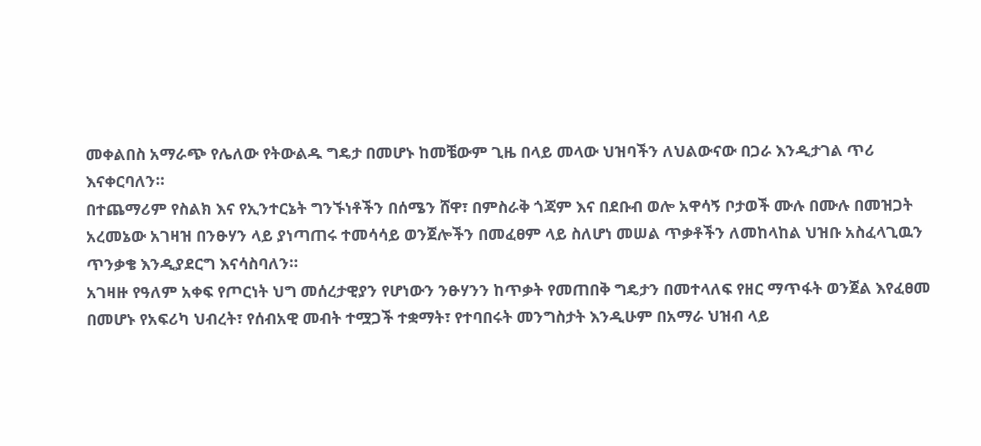መቀልበስ አማራጭ የሌለው የትውልዱ ግዴታ በመሆኑ ከመቼውም ጊዜ በላይ መላው ህዝባችን ለህልውናው በጋራ እንዲታገል ጥሪ እናቀርባለን።
በተጨማሪም የስልክ እና የኢንተርኔት ግንኙነቶችን በሰሜን ሸዋ፣ በምስራቅ ጎጃም እና በደቡብ ወሎ አዋሳኝ ቦታወች ሙሉ በሙሉ በመዝጋት አረመኔው አገዛዝ በንፁሃን ላይ ያነጣጠሩ ተመሳሳይ ወንጀሎችን በመፈፀም ላይ ስለሆነ መሠል ጥቃቶችን ለመከላከል ህዝቡ አስፈላጊዉን ጥንቃቄ እንዲያደርግ እናሳስባለን።
አገዛዙ የዓለም አቀፍ የጦርነት ህግ መሰረታዊያን የሆነውን ንፁሃንን ከጥቃት የመጠበቅ ግዴታን በመተላለፍ የዘር ማጥፋት ወንጀል እየፈፀመ በመሆኑ የአፍሪካ ህብረት፣ የሰብአዊ መብት ተሟጋች ተቋማት፣ የተባበሩት መንግስታት እንዲሁም በአማራ ህዝብ ላይ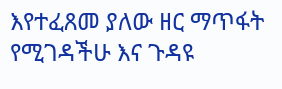እየተፈጸመ ያለው ዘር ማጥፋት የሚገዳችሁ እና ጉዳዩ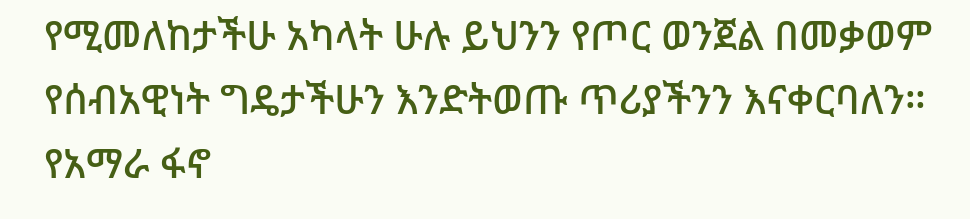የሚመለከታችሁ አካላት ሁሉ ይህንን የጦር ወንጀል በመቃወም የሰብአዊነት ግዴታችሁን እንድትወጡ ጥሪያችንን እናቀርባለን።
የአማራ ፋኖ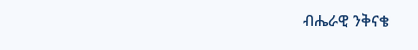ብሔራዊ ንቅናቄ